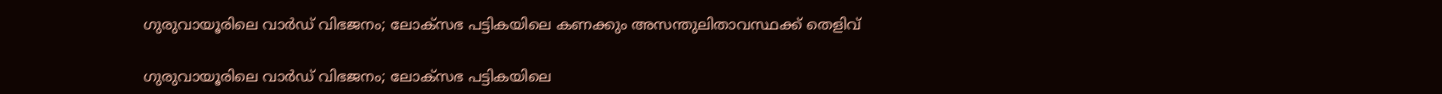ഗുരുവായൂരിലെ വാർഡ് വിഭജനം; ലോക്സഭ പട്ടികയിലെ കണക്കും അസന്തുലിതാവസ്ഥക്ക് തെളിവ്

ഗുരുവായൂരിലെ വാർഡ് വിഭജനം; ലോക്സഭ പട്ടികയിലെ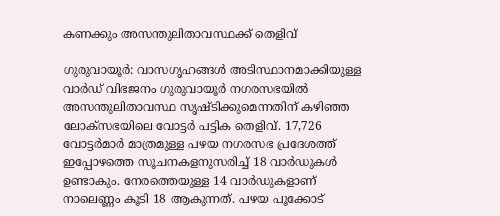കണക്കും അസന്തുലിതാവസ്ഥക്ക് തെളിവ്

ഗുരുവായൂർ: വാസഗൃഹങ്ങൾ അടിസ്ഥാനമാക്കിയുള്ള വാർഡ് വിഭജനം ഗുരുവായൂർ നഗരസഭയിൽ അസന്തുലിതാവസ്ഥ സൃഷ്ടിക്കുമെന്നതിന് കഴിഞ്ഞ ലോക്സഭയിലെ വോട്ടർ പട്ടിക തെളിവ്. 17,726 വോട്ടർമാർ മാത്രമുള്ള പഴയ നഗരസഭ പ്രദേശത്ത് ഇപ്പോഴത്തെ സൂചനകളനുസരിച്ച് 18 വാർഡുകൾ ഉണ്ടാകും. നേരത്തെയുള്ള 14 വാർഡുകളാണ് നാലെണ്ണം കൂടി 18 ആകുന്നത്. പഴയ പൂക്കോട്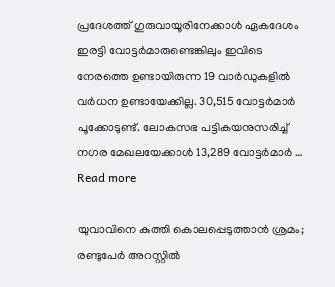പ്രദേശത്ത് ഗുരുവായൂരിനേക്കാൾ ഏകദേശം ഇരട്ടി വോട്ടർമാരുണ്ടെങ്കിലും ഇവിടെ നേരത്തെ ഉണ്ടായിരുന്ന 19 വാർഡുകളിൽ വർധന ഉണ്ടായേക്കില്ല. 30,515 വോട്ടർമാർ പൂക്കോടുണ്ട്. ലോകസഭ പട്ടികയനുസരിച്ച് നഗര മേഖലയേക്കാൾ 13,289 വോട്ടർമാർ … Read more

യുവാവിനെ കുത്തി കൊലപ്പെടുത്താൻ ശ്രമം; രണ്ടുപേർ അറസ്റ്റിൽ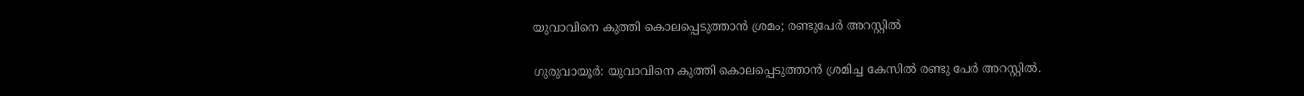യുവാവിനെ കുത്തി കൊലപ്പെടുത്താൻ ശ്രമം; രണ്ടുപേർ അറസ്റ്റിൽ

ഗുരുവായൂർ: യുവാവിനെ കുത്തി കൊലപ്പെടുത്താൻ ശ്രമിച്ച കേസിൽ രണ്ടു പേർ അറസ്റ്റിൽ.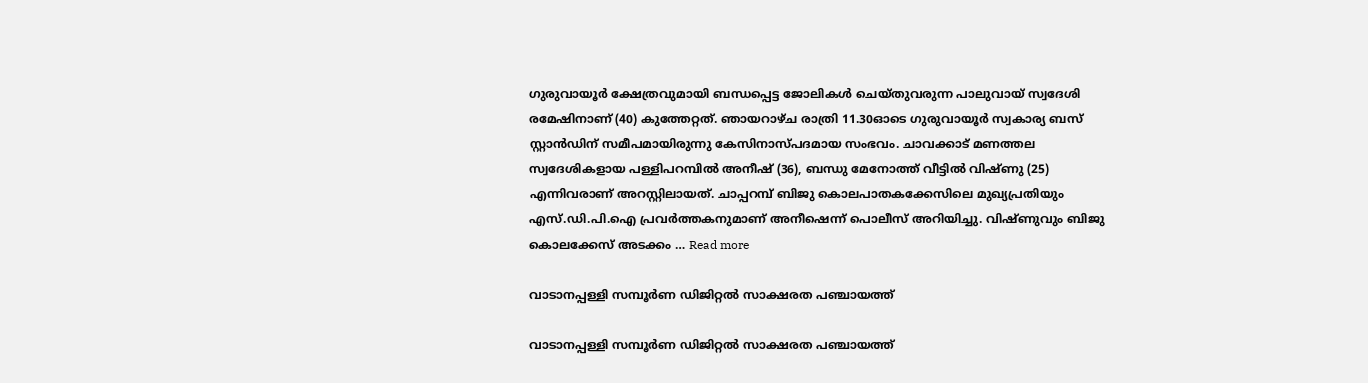ഗുരുവായൂർ ക്ഷേത്രവുമായി ബന്ധപ്പെട്ട ജോലികൾ ചെയ്തുവരുന്ന പാലുവായ് സ്വദേശി രമേഷിനാണ് (40) കുത്തേറ്റത്. ഞായറാഴ്ച രാത്രി 11.30ഓടെ ഗുരുവായൂർ സ്വകാര്യ ബസ് സ്റ്റാൻഡിന് സമീപമായിരുന്നു കേസിനാസ്പദമായ സംഭവം. ചാവക്കാട് മണത്തല സ്വദേശികളായ പള്ളിപറമ്പിൽ അനീഷ് (36), ബന്ധു മേനോത്ത് വീട്ടിൽ വിഷ്ണു (25) എന്നിവരാണ് അറസ്റ്റിലായത്. ചാപ്പറമ്പ് ബിജു കൊലപാതകക്കേസിലെ മുഖ്യപ്രതിയും എസ്.ഡി.പി.ഐ പ്രവർത്തകനുമാണ് അനീഷെന്ന് പൊലീസ് അറിയിച്ചു. വിഷ്ണുവും ബിജു കൊലക്കേസ് അടക്കം … Read more

വാടാനപ്പള്ളി സമ്പൂർണ ഡിജിറ്റൽ സാക്ഷരത പഞ്ചായത്ത്

വാടാനപ്പള്ളി സമ്പൂർണ ഡിജിറ്റൽ സാക്ഷരത പഞ്ചായത്ത്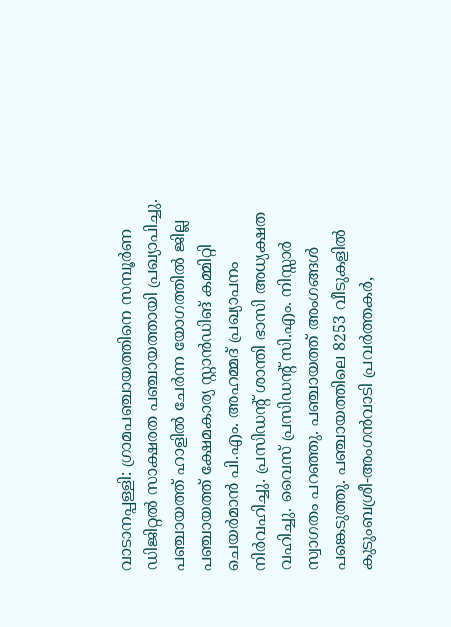വാടാനപ്പള്ളി: ഗ്രാമപഞ്ചായത്തിനെ സമ്പൂർണ ഡിജിറ്റൽ സാക്ഷരത പഞ്ചായത്തായി പ്രഖ്യാപിച്ചു. പഞ്ചായത്ത് ഹാളില്‍ ചേര്‍ന്ന യോഗത്തില്‍ ജില്ല പഞ്ചായത്ത് ക്ഷേമകാര്യ സ്റ്റാൻഡിങ് കമ്മിറ്റി ചെയര്‍മാൻ പി.എം. അഹമ്മദ് പ്രഖ്യാപനം നിര്‍വഹിച്ചു. പ്രസിഡന്റ് ശാന്തി ഭാസി അധ്യക്ഷത വഹിച്ചു. വൈസ് പ്രസിഡന്റ് സി.എം. നിസ്സാര്‍ സ്വാഗതം പറഞ്ഞു. പഞ്ചായത്ത് അംഗങ്ങൾ പങ്കെടുത്തു. പഞ്ചായത്തിലെ 8253 വീടുകളില്‍ കുടുംബശ്രീ-അംഗൻവാടി പ്രവര്‍ത്തകര്‍,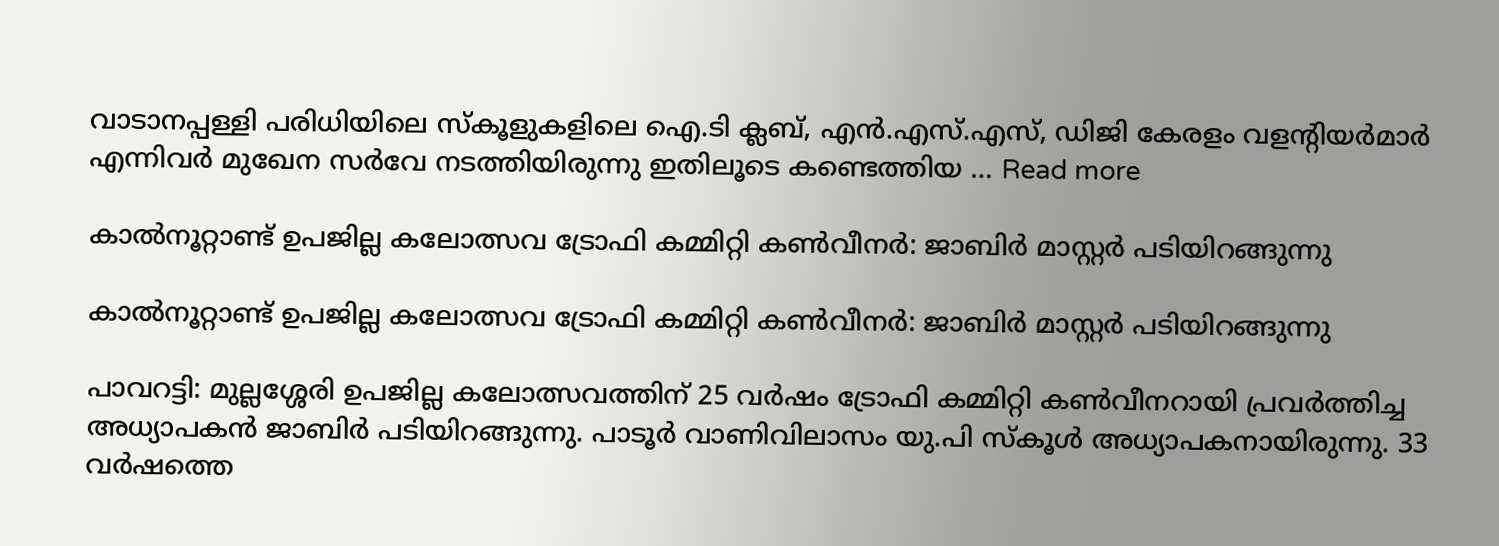വാടാനപ്പള്ളി പരിധിയിലെ സ്കൂളുകളിലെ ഐ.ടി ക്ലബ്, എന്‍.എസ്.എസ്, ഡിജി കേരളം വളന്റിയര്‍മാര്‍ എന്നിവര്‍ മുഖേന സർവേ നടത്തിയിരുന്നു ഇതിലൂടെ കണ്ടെത്തിയ … Read more

കാൽനൂറ്റാണ്ട് ഉപജില്ല കലോത്സവ ട്രോഫി കമ്മിറ്റി കൺവീനർ: ജാബിർ മാസ്റ്റർ പടിയിറങ്ങുന്നു

കാൽനൂറ്റാണ്ട് ഉപജില്ല കലോത്സവ ട്രോഫി കമ്മിറ്റി കൺവീനർ: ജാബിർ മാസ്റ്റർ പടിയിറങ്ങുന്നു

പാവറട്ടി: മുല്ലശ്ശേരി ഉപജില്ല കലോത്സവത്തിന് 25 വർഷം ട്രോഫി കമ്മിറ്റി കൺവീനറായി പ്രവർത്തിച്ച അധ്യാപകൻ ജാബിർ പടിയിറങ്ങുന്നു. പാടൂർ വാണിവിലാസം യു.പി സ്കൂൾ അധ്യാപകനായിരുന്നു. 33 വർഷത്തെ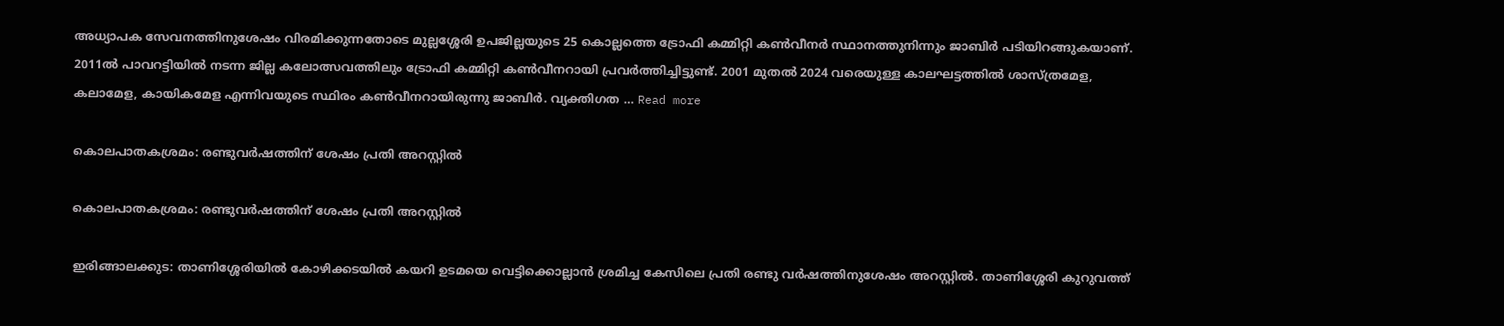അധ്യാപക സേവനത്തിനുശേഷം വിരമിക്കുന്നതോടെ മുല്ലശ്ശേരി ഉപജില്ലയുടെ 25 കൊല്ലത്തെ ട്രോഫി കമ്മിറ്റി കൺവീനർ സ്ഥാനത്തുനിന്നും ജാബിർ പടിയിറങ്ങുകയാണ്. 2011ൽ പാവറട്ടിയിൽ നടന്ന ജില്ല കലോത്സവത്തിലും ട്രോഫി കമ്മിറ്റി കൺവീനറായി പ്രവർത്തിച്ചിട്ടുണ്ട്. 2001 മുതൽ 2024 വരെയുള്ള കാലഘട്ടത്തിൽ ശാസ്ത്രമേള, കലാമേള, കായികമേള എന്നിവയുടെ സ്ഥിരം കൺവീനറായിരുന്നു ജാബിർ. വ്യക്തിഗത … Read more

കൊലപാതകശ്രമം: രണ്ടുവർഷത്തിന് ശേഷം പ്രതി അറസ്റ്റിൽ

കൊലപാതകശ്രമം: രണ്ടുവർഷത്തിന് ശേഷം പ്രതി അറസ്റ്റിൽ

ഇരിങ്ങാലക്കുട: താണിശ്ശേരിയിൽ കോഴിക്കടയിൽ കയറി ഉടമയെ വെട്ടിക്കൊല്ലാൻ ശ്രമിച്ച കേസിലെ പ്രതി രണ്ടു വർഷത്തിനുശേഷം അറസ്റ്റിൽ. താണിശ്ശേരി കുറുവത്ത്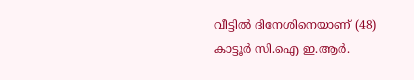വീട്ടിൽ ദിനേശിനെയാണ് (48) കാട്ടൂർ സി.ഐ ഇ.ആർ.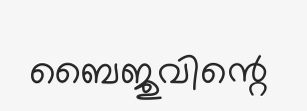ബൈജുവിന്റെ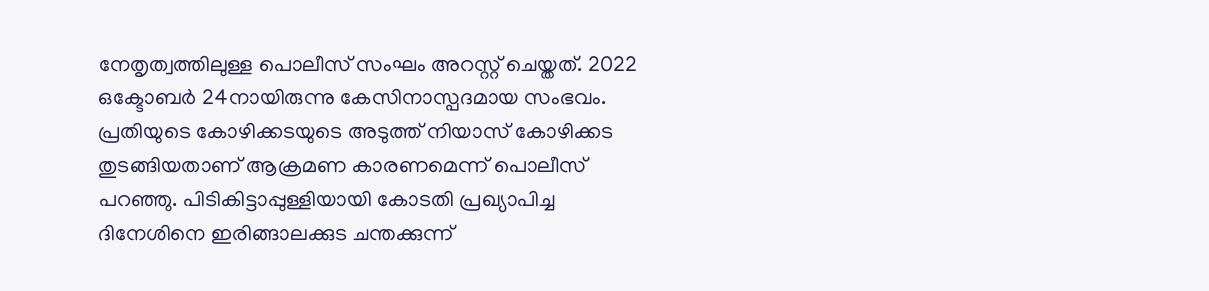നേതൃത്വത്തിലുള്ള പൊലീസ് സംഘം അറസ്റ്റ് ചെയ്തത്. 2022 ഒക്ടോബർ 24നായിരുന്നു കേസിനാസ്പദമായ സംഭവം. പ്രതിയുടെ കോഴിക്കടയുടെ അടുത്ത് നിയാസ് കോഴിക്കട തുടങ്ങിയതാണ് ആക്രമണ കാരണമെന്ന് പൊലീസ് പറഞ്ഞു. പിടികിട്ടാപ്പുള്ളിയായി കോടതി പ്രഖ്യാപിച്ച ദിനേശിനെ ഇരിങ്ങാലക്കുട ചന്തക്കുന്ന്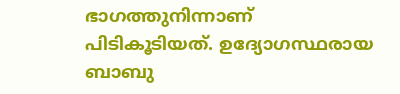ഭാഗത്തുനിന്നാണ് പിടികൂടിയത്. ഉദ്യോഗസ്ഥരായ ബാബു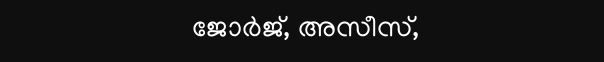ജോർജ്, അസീസ്,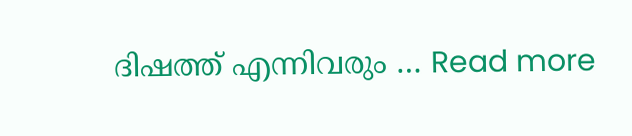ദിഷത്ത് എന്നിവരും … Read more